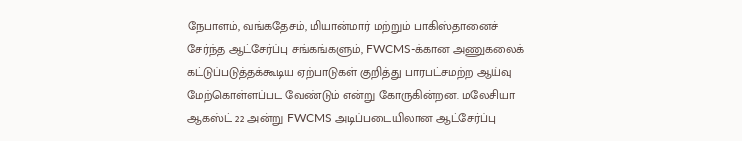நேபாளம், வங்கதேசம், மியான்மார் மற்றும் பாகிஸ்தானைச் சேர்ந்த ஆட்சேர்ப்பு சங்கங்களும், FWCMS-க்கான அணுகலைக் கட்டுப்படுத்தக்கூடிய ஏற்பாடுகள் குறித்து பாரபட்சமற்ற ஆய்வு மேற்கொள்ளப்பட வேண்டும் என்று கோருகின்றன. மலேசியா ஆகஸ்ட் 22 அன்று FWCMS அடிப்படையிலான ஆட்சேர்ப்பு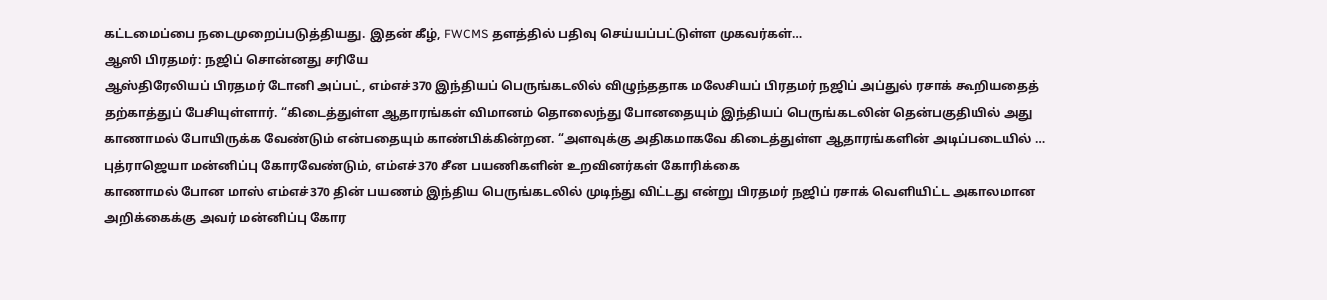கட்டமைப்பை நடைமுறைப்படுத்தியது. இதன் கீழ், FWCMS தளத்தில் பதிவு செய்யப்பட்டுள்ள முகவர்கள்…
ஆஸி பிரதமர்: நஜிப் சொன்னது சரியே
ஆஸ்திரேலியப் பிரதமர் டோனி அப்பட், எம்எச்370 இந்தியப் பெருங்கடலில் விழுந்ததாக மலேசியப் பிரதமர் நஜிப் அப்துல் ரசாக் கூறியதைத் தற்காத்துப் பேசியுள்ளார். “கிடைத்துள்ள ஆதாரங்கள் விமானம் தொலைந்து போனதையும் இந்தியப் பெருங்கடலின் தென்பகுதியில் அது காணாமல் போயிருக்க வேண்டும் என்பதையும் காண்பிக்கின்றன. “அளவுக்கு அதிகமாகவே கிடைத்துள்ள ஆதாரங்களின் அடிப்படையில் …
புத்ராஜெயா மன்னிப்பு கோரவேண்டும், எம்எச்370 சீன பயணிகளின் உறவினர்கள் கோரிக்கை
காணாமல் போன மாஸ் எம்எச்370 தின் பயணம் இந்திய பெருங்கடலில் முடிந்து விட்டது என்று பிரதமர் நஜிப் ரசாக் வெளியிட்ட அகாலமான அறிக்கைக்கு அவர் மன்னிப்பு கோர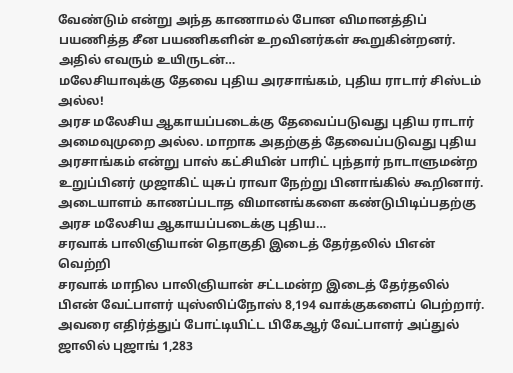வேண்டும் என்று அந்த காணாமல் போன விமானத்திப் பயணித்த சீன பயணிகளின் உறவினர்கள் கூறுகின்றனர். அதில் எவரும் உயிருடன்…
மலேசியாவுக்கு தேவை புதிய அரசாங்கம், புதிய ராடார் சிஸ்டம் அல்ல!
அரச மலேசிய ஆகாயப்படைக்கு தேவைப்படுவது புதிய ராடார் அமைவுமுறை அல்ல. மாறாக அதற்குத் தேவைப்படுவது புதிய அரசாங்கம் என்று பாஸ் கட்சியின் பாரிட் புந்தார் நாடாளுமன்ற உறுப்பினர் முஜாகிட் யுசுப் ராவா நேற்று பினாங்கில் கூறினார். அடையாளம் காணப்படாத விமானங்களை கண்டுபிடிப்பதற்கு அரச மலேசிய ஆகாயப்படைக்கு புதிய…
சரவாக் பாலிஞியான் தொகுதி இடைத் தேர்தலில் பிஎன் வெற்றி
சரவாக் மாநில பாலிஞியான் சட்டமன்ற இடைத் தேர்தலில் பிஎன் வேட்பாளர் யுஸ்ஸிப்நோஸ் 8,194 வாக்குகளைப் பெற்றார். அவரை எதிர்த்துப் போட்டியிட்ட பிகேஆர் வேட்பாளர் அப்துல் ஜாலில் புஜாங் 1,283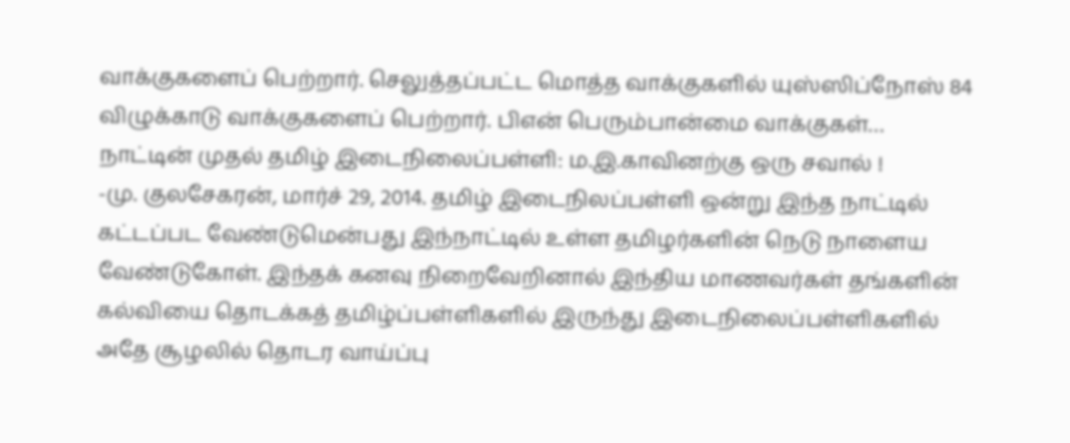வாக்குகளைப் பெற்றார். செலுத்தப்பட்ட மொத்த வாக்குகளில் யுஸ்ஸிப்நோஸ் 84 விழுக்காடு வாக்குகளைப் பெற்றார். பிஎன் பெரும்பான்மை வாக்குகள்…
நாட்டின் முதல் தமிழ் இடைநிலைப்பள்ளி: ம.இ.காவினற்கு ஒரு சவால் !
-மு. குலசேகரன், மார்ச் 29, 2014. தமிழ் இடைநிலப்பள்ளி ஒன்று இந்த நாட்டில் கட்டப்பட வேண்டுமென்பது இந்நாட்டில் உள்ள தமிழர்களின் நெடு நாளைய வேண்டுகோள். இந்தக் கனவு நிறைவேறினால் இந்திய மாணவர்கள் தங்களின் கல்வியை தொடக்கத் தமிழ்ப்பள்ளிகளில் இருந்து இடைநிலைப்பள்ளிகளில் அதே சூழலில் தொடர வாய்ப்பு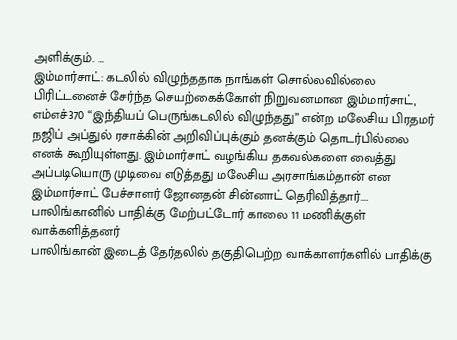அளிக்கும். …
இம்மார்சாட்: கடலில் விழுந்ததாக நாங்கள் சொல்லவில்லை
பிரிட்டனைச் சேர்ந்த செயற்கைக்கோள் நிறுவனமான இம்மார்சாட், எம்எச்370 “இந்தியப் பெருங்கடலில் விழுந்தது” என்ற மலேசிய பிரதமர் நஜிப் அப்துல் ரசாக்கின் அறிவிப்புக்கும் தனக்கும் தொடர்பில்லை எனக் கூறியுள்ளது. இம்மார்சாட் வழங்கிய தகவல்களை வைத்து அப்படியொரு முடிவை எடுத்தது மலேசிய அரசாங்கம்தான் என இம்மார்சாட் பேச்சாளர் ஜோனதன் சின்னாட் தெரிவித்தார்.…
பாலிங்கானில் பாதிக்கு மேற்பட்டோர் காலை 11 மணிக்குள் வாக்களித்தனர்
பாலிங்கான் இடைத் தேர்தலில் தகுதிபெற்ற வாக்காளர்களில் பாதிக்கு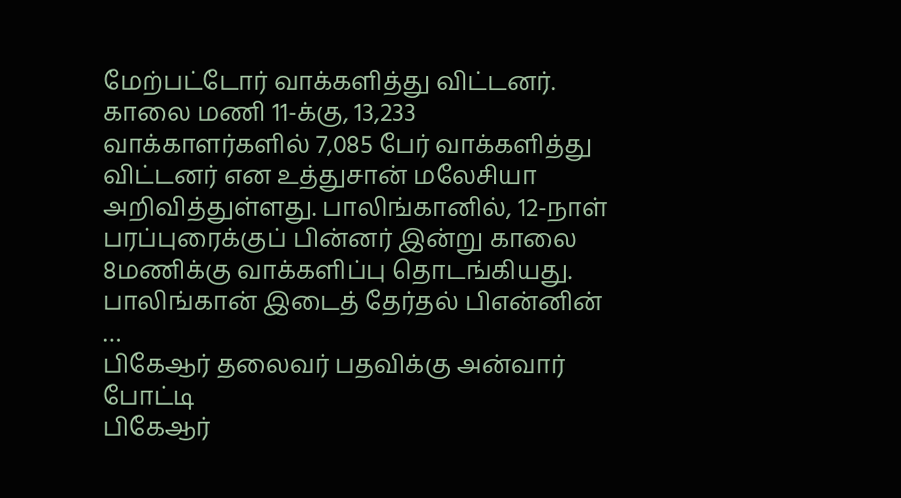மேற்பட்டோர் வாக்களித்து விட்டனர். காலை மணி 11-க்கு, 13,233 வாக்காளர்களில் 7,085 பேர் வாக்களித்து விட்டனர் என உத்துசான் மலேசியா அறிவித்துள்ளது. பாலிங்கானில், 12-நாள் பரப்புரைக்குப் பின்னர் இன்று காலை 8மணிக்கு வாக்களிப்பு தொடங்கியது. பாலிங்கான் இடைத் தேர்தல் பிஎன்னின் …
பிகேஆர் தலைவர் பதவிக்கு அன்வார் போட்டி
பிகேஆர்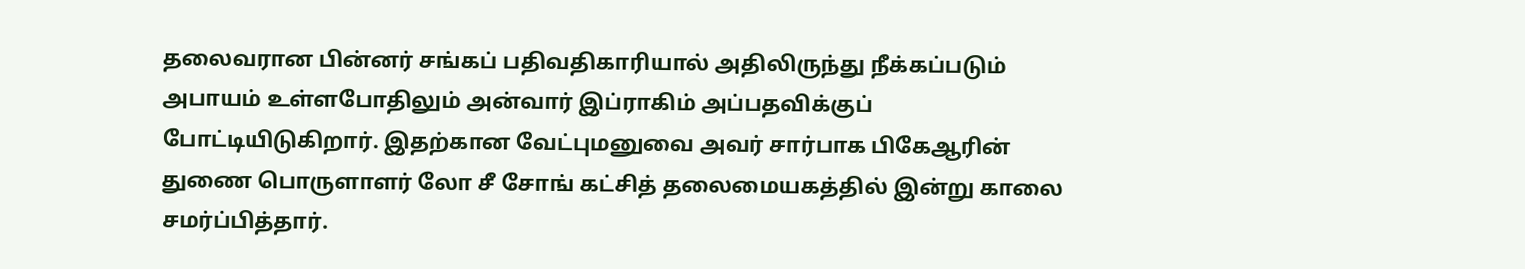தலைவரான பின்னர் சங்கப் பதிவதிகாரியால் அதிலிருந்து நீக்கப்படும் அபாயம் உள்ளபோதிலும் அன்வார் இப்ராகிம் அப்பதவிக்குப் போட்டியிடுகிறார். இதற்கான வேட்புமனுவை அவர் சார்பாக பிகேஆரின் துணை பொருளாளர் லோ சீ சோங் கட்சித் தலைமையகத்தில் இன்று காலை சமர்ப்பித்தார்.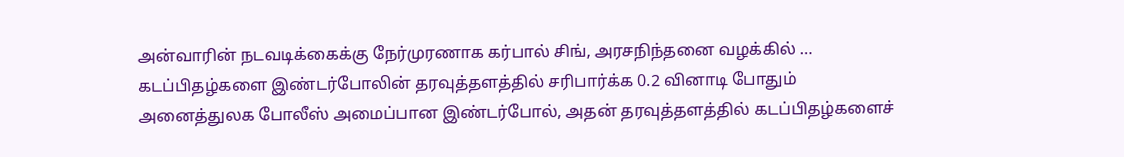அன்வாரின் நடவடிக்கைக்கு நேர்முரணாக கர்பால் சிங், அரசநிந்தனை வழக்கில் …
கடப்பிதழ்களை இண்டர்போலின் தரவுத்தளத்தில் சரிபார்க்க 0.2 வினாடி போதும்
அனைத்துலக போலீஸ் அமைப்பான இண்டர்போல், அதன் தரவுத்தளத்தில் கடப்பிதழ்களைச்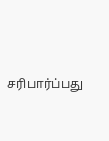சரிபார்ப்பது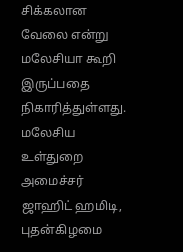சிக்கலான வேலை என்று மலேசியா கூறி இருப்பதை நிகாரித்துள்ளது. மலேசிய உள்துறை அமைச்சர் ஜாஹிட் ஹமிடி, புதன்கிழமை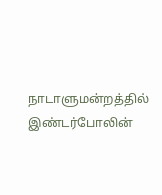நாடாளுமன்றத்தில் இண்டர்போலின்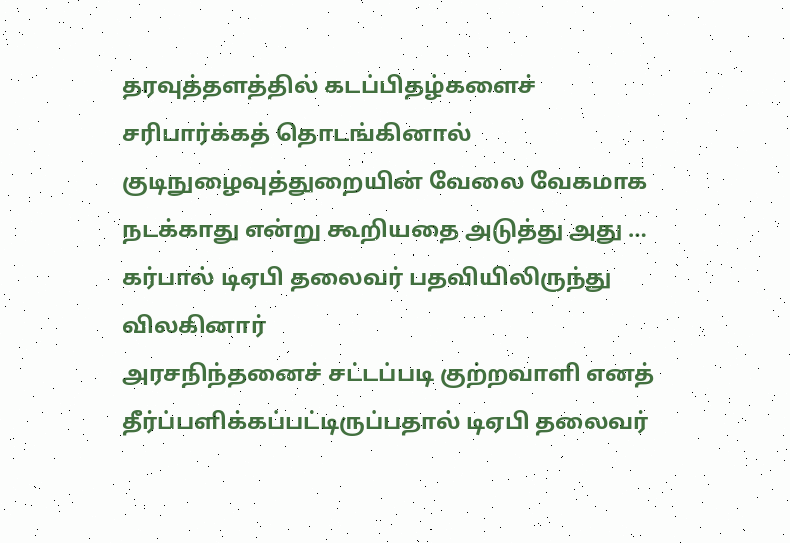தரவுத்தளத்தில் கடப்பிதழ்களைச் சரிபார்க்கத் தொடங்கினால் குடிநுழைவுத்துறையின் வேலை வேகமாக நடக்காது என்று கூறியதை அடுத்து அது …
கர்பால் டிஏபி தலைவர் பதவியிலிருந்து விலகினார்
அரசநிந்தனைச் சட்டப்படி குற்றவாளி எனத் தீர்ப்பளிக்கப்பட்டிருப்பதால் டிஏபி தலைவர்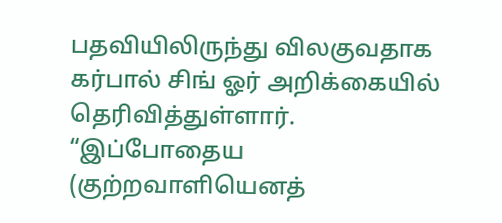பதவியிலிருந்து விலகுவதாக கர்பால் சிங் ஓர் அறிக்கையில் தெரிவித்துள்ளார். “இப்போதைய (குற்றவாளியெனத்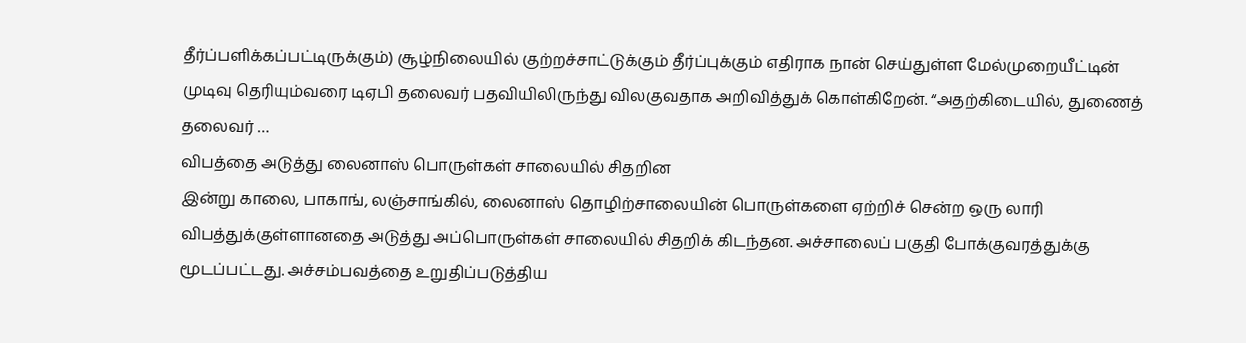தீர்ப்பளிக்கப்பட்டிருக்கும்) சூழ்நிலையில் குற்றச்சாட்டுக்கும் தீர்ப்புக்கும் எதிராக நான் செய்துள்ள மேல்முறையீட்டின் முடிவு தெரியும்வரை டிஏபி தலைவர் பதவியிலிருந்து விலகுவதாக அறிவித்துக் கொள்கிறேன். “அதற்கிடையில், துணைத் தலைவர் …
விபத்தை அடுத்து லைனாஸ் பொருள்கள் சாலையில் சிதறின
இன்று காலை, பாகாங், லஞ்சாங்கில், லைனாஸ் தொழிற்சாலையின் பொருள்களை ஏற்றிச் சென்ற ஒரு லாரி விபத்துக்குள்ளானதை அடுத்து அப்பொருள்கள் சாலையில் சிதறிக் கிடந்தன. அச்சாலைப் பகுதி போக்குவரத்துக்கு மூடப்பட்டது. அச்சம்பவத்தை உறுதிப்படுத்திய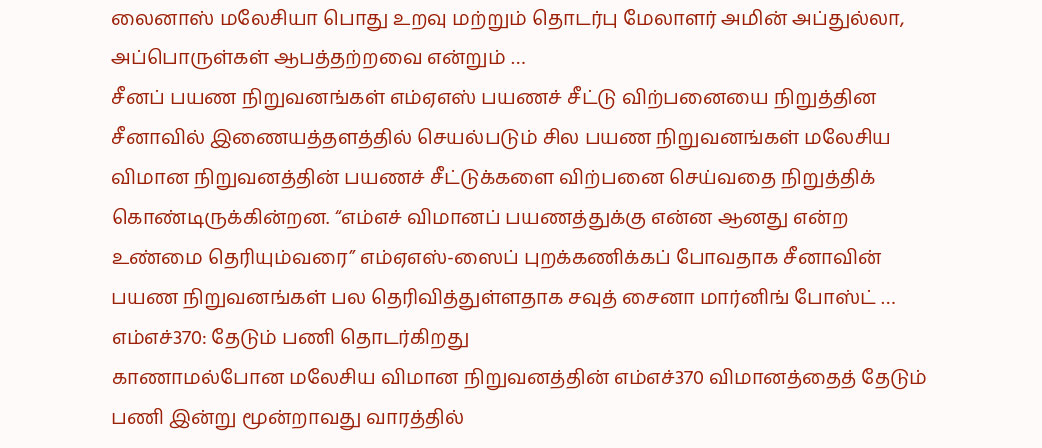லைனாஸ் மலேசியா பொது உறவு மற்றும் தொடர்பு மேலாளர் அமின் அப்துல்லா, அப்பொருள்கள் ஆபத்தற்றவை என்றும் …
சீனப் பயண நிறுவனங்கள் எம்ஏஎஸ் பயணச் சீட்டு விற்பனையை நிறுத்தின
சீனாவில் இணையத்தளத்தில் செயல்படும் சில பயண நிறுவனங்கள் மலேசிய விமான நிறுவனத்தின் பயணச் சீட்டுக்களை விற்பனை செய்வதை நிறுத்திக் கொண்டிருக்கின்றன. “எம்எச் விமானப் பயணத்துக்கு என்ன ஆனது என்ற உண்மை தெரியும்வரை” எம்ஏஎஸ்-ஸைப் புறக்கணிக்கப் போவதாக சீனாவின் பயண நிறுவனங்கள் பல தெரிவித்துள்ளதாக சவுத் சைனா மார்னிங் போஸ்ட் …
எம்எச்370: தேடும் பணி தொடர்கிறது
காணாமல்போன மலேசிய விமான நிறுவனத்தின் எம்எச்370 விமானத்தைத் தேடும் பணி இன்று மூன்றாவது வாரத்தில்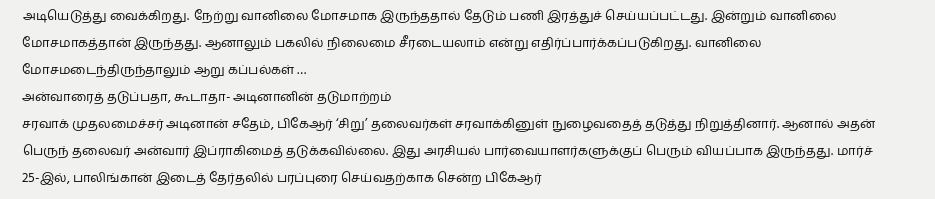அடியெடுத்து வைக்கிறது. நேற்று வானிலை மோசமாக இருந்ததால் தேடும் பணி இரத்துச் செய்யப்பட்டது. இன்றும் வானிலை மோசமாகத்தான் இருந்தது. ஆனாலும் பகலில் நிலைமை சீரடையலாம் என்று எதிர்ப்பார்க்கப்படுகிறது. வானிலை மோசமடைந்திருந்தாலும் ஆறு கப்பல்கள் …
அன்வாரைத் தடுப்பதா, கூடாதா- அடினானின் தடுமாற்றம்
சரவாக் முதலமைச்சர் அடினான் சதேம், பிகேஆர் ‘சிறு’ தலைவர்கள் சரவாக்கினுள் நுழைவதைத் தடுத்து நிறுத்தினார். ஆனால் அதன் பெருந் தலைவர் அன்வார் இப்ராகிமைத் தடுக்கவில்லை. இது அரசியல் பார்வையாளர்களுக்குப் பெரும் வியப்பாக இருந்தது. மார்ச் 25-இல், பாலிங்கான் இடைத் தேர்தலில் பரப்புரை செய்வதற்காக சென்ற பிகேஆர்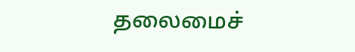தலைமைச்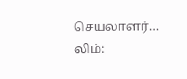செயலாளர்…
லிம்: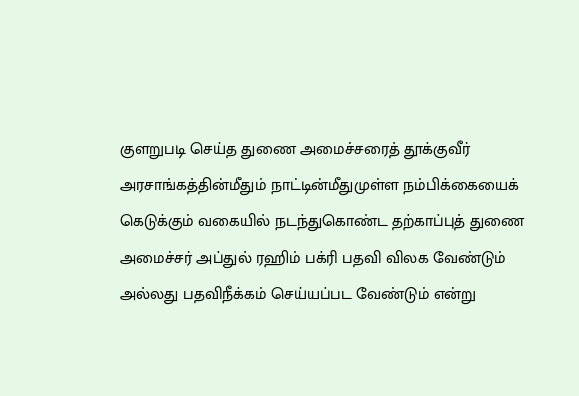குளறுபடி செய்த துணை அமைச்சரைத் தூக்குவீர்
அரசாங்கத்தின்மீதும் நாட்டின்மீதுமுள்ள நம்பிக்கையைக் கெடுக்கும் வகையில் நடந்துகொண்ட தற்காப்புத் துணை அமைச்சர் அப்துல் ரஹிம் பக்ரி பதவி விலக வேண்டும் அல்லது பதவிநீக்கம் செய்யப்பட வேண்டும் என்று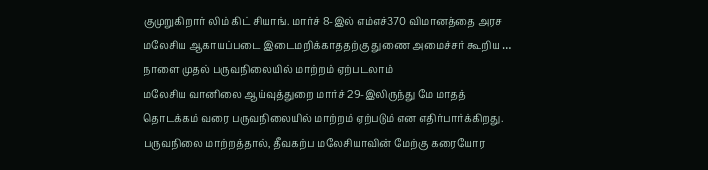குமுறுகிறார் லிம் கிட் சியாங். மார்ச் 8-இல் எம்எச்370 விமானத்தை அரச மலேசிய ஆகாயப்படை இடைமறிக்காததற்கு துணை அமைச்சர் கூறிய …
நாளை முதல் பருவநிலையில் மாற்றம் ஏற்படலாம்
மலேசிய வானிலை ஆய்வுத்துறை மார்ச் 29-இலிருந்து மே மாதத் தொடக்கம் வரை பருவநிலையில் மாற்றம் ஏற்படும் என எதிர்பார்க்கிறது. பருவநிலை மாற்றத்தால், தீவகற்ப மலேசியாவின் மேற்கு கரையோர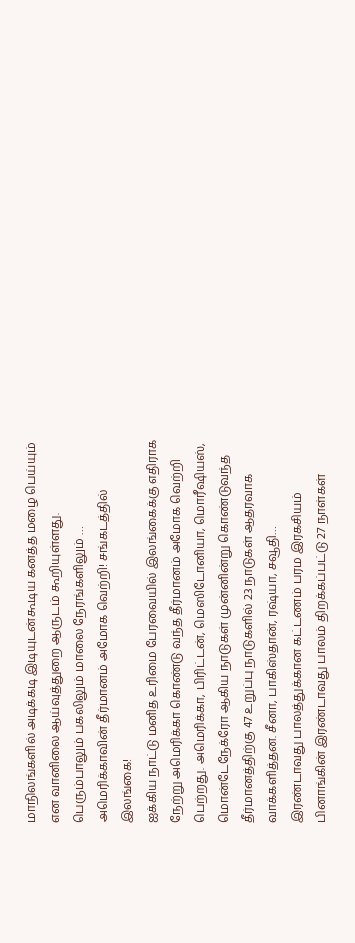மாநிலங்களில் அடிக்கடி இடியுடன்கூடிய கனத்த மழை பெய்யும் என வானிலை ஆய்வுத்துறை ஆருடம் கூறியுள்ளது. பெரும்பாலும் பகலிலும் மாலை நேரங்களிலும் …
அமெரிக்காவின் தீர்மானம் அமோக வெற்றி! சங்கடத்தில் இலங்கை!
ஐக்கிய நாட்டு மனித உரிமை பேரவையில் இலங்கைக்கு எதிராக நேற்று அமெரிக்கா கொண்டு வந்த தீர்மானம் அமோக வெற்றி பெற்றது. அமெரிக்கா, பிரிட்டன், மெஸிடோனியா, மொரீஷியஸ், மொன்டேநேக்ரோ ஆகிய நாடுகள் முன்னின்று கொண்டுவந்த தீர்மானத்திற்கு 47 உறுப்பு நாடுகளில் 23 நாடுகள் ஆதரவாக வாக்களித்தன. சீனா, பாகிஸ்தான், ரஷ்யா, சவூதி…
இரண்டாவது பாலத்துக்கான கட்டணம் பரம இரகசியம்
பினாங்கின் இரண்டாவது பாலம் திறக்கப்பட்டு 27 நாள்கள்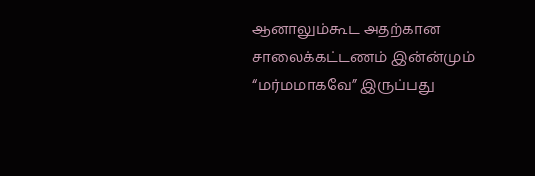ஆனாலும்கூட அதற்கான சாலைக்கட்டணம் இன்ன்மும் “மர்மமாகவே” இருப்பது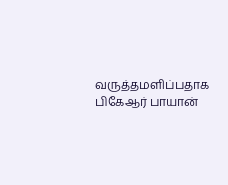வருத்தமளிப்பதாக பிகேஆர் பாயான்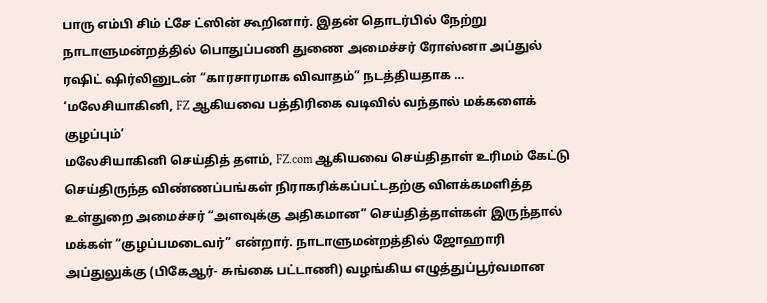பாரு எம்பி சிம் ட்சே ட்ஸின் கூறினார். இதன் தொடர்பில் நேற்று நாடாளுமன்றத்தில் பொதுப்பணி துணை அமைச்சர் ரோஸ்னா அப்துல் ரஷிட் ஷிர்லினுடன் “காரசாரமாக விவாதம்” நடத்தியதாக …
‘மலேசியாகினி, FZ ஆகியவை பத்திரிகை வடிவில் வந்தால் மக்களைக் குழப்பும்’
மலேசியாகினி செய்தித் தளம், FZ.com ஆகியவை செய்திதாள் உரிமம் கேட்டு செய்திருந்த விண்ணப்பங்கள் நிராகரிக்கப்பட்டதற்கு விளக்கமளித்த உள்துறை அமைச்சர் “அளவுக்கு அதிகமான” செய்தித்தாள்கள் இருந்தால் மக்கள் “குழப்பமடைவர்” என்றார். நாடாளுமன்றத்தில் ஜோஹாரி அப்துலுக்கு (பிகேஆர்- சுங்கை பட்டாணி) வழங்கிய எழுத்துப்பூர்வமான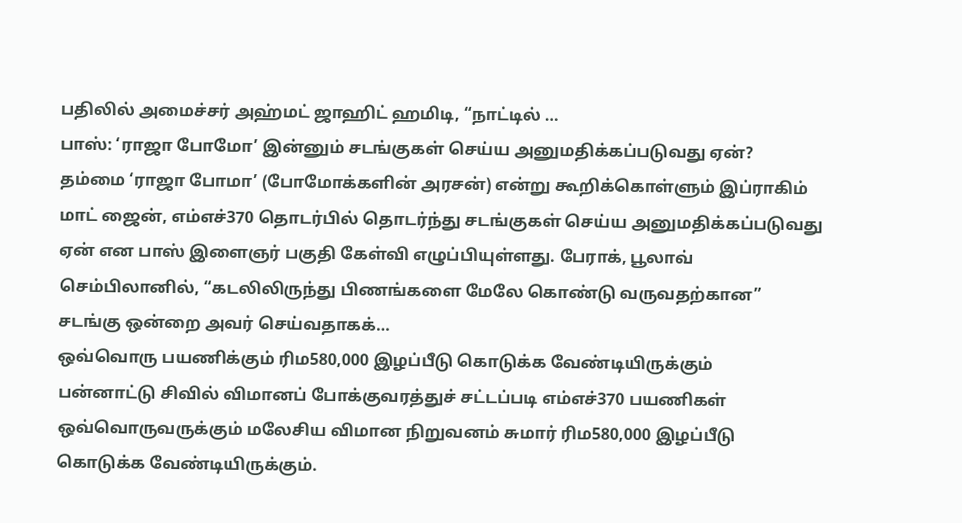பதிலில் அமைச்சர் அஹ்மட் ஜாஹிட் ஹமிடி, “நாட்டில் …
பாஸ்: ‘ராஜா போமோ’ இன்னும் சடங்குகள் செய்ய அனுமதிக்கப்படுவது ஏன்?
தம்மை ‘ராஜா போமா’ (போமோக்களின் அரசன்) என்று கூறிக்கொள்ளும் இப்ராகிம் மாட் ஜைன், எம்எச்370 தொடர்பில் தொடர்ந்து சடங்குகள் செய்ய அனுமதிக்கப்படுவது ஏன் என பாஸ் இளைஞர் பகுதி கேள்வி எழுப்பியுள்ளது. பேராக், பூலாவ் செம்பிலானில், “கடலிலிருந்து பிணங்களை மேலே கொண்டு வருவதற்கான” சடங்கு ஒன்றை அவர் செய்வதாகக்…
ஒவ்வொரு பயணிக்கும் ரிம580,000 இழப்பீடு கொடுக்க வேண்டியிருக்கும்
பன்னாட்டு சிவில் விமானப் போக்குவரத்துச் சட்டப்படி எம்எச்370 பயணிகள் ஒவ்வொருவருக்கும் மலேசிய விமான நிறுவனம் சுமார் ரிம580,000 இழப்பீடு கொடுக்க வேண்டியிருக்கும்.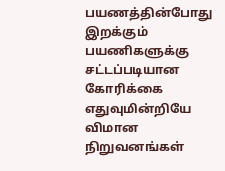பயணத்தின்போது இறக்கும் பயணிகளுக்கு சட்டப்படியான கோரிக்கை எதுவுமின்றியே விமான நிறுவனங்கள்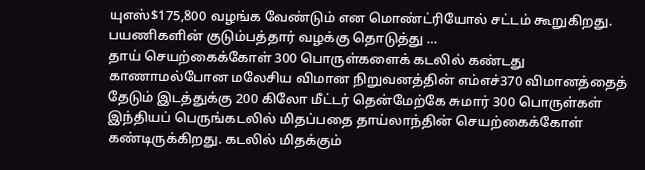யுஎஸ்$175,800 வழங்க வேண்டும் என மொண்ட்ரியோல் சட்டம் கூறுகிறது. பயணிகளின் குடும்பத்தார் வழக்கு தொடுத்து …
தாய் செயற்கைக்கோள் 300 பொருள்களைக் கடலில் கண்டது
காணாமல்போன மலேசிய விமான நிறுவனத்தின் எம்எச்370 விமானத்தைத் தேடும் இடத்துக்கு 200 கிலோ மீட்டர் தென்மேற்கே சுமார் 300 பொருள்கள் இந்தியப் பெருங்கடலில் மிதப்பதை தாய்லாந்தின் செயற்கைக்கோள் கண்டிருக்கிறது. கடலில் மிதக்கும்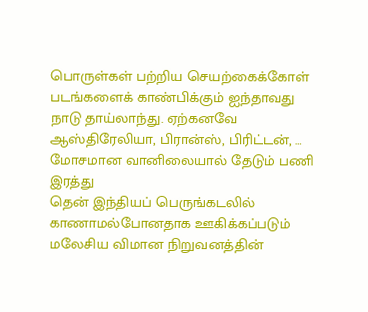பொருள்கள் பற்றிய செயற்கைக்கோள் படங்களைக் காண்பிக்கும் ஐந்தாவது நாடு தாய்லாந்து. ஏற்கனவே ஆஸ்திரேலியா, பிரான்ஸ், பிரிட்டன், …
மோசமான வானிலையால் தேடும் பணி இரத்து
தென் இந்தியப் பெருங்கடலில் காணாமல்போனதாக ஊகிக்கப்படும் மலேசிய விமான நிறுவனத்தின்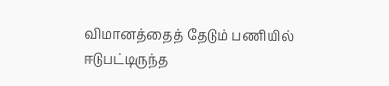விமானத்தைத் தேடும் பணியில் ஈடுபட்டிருந்த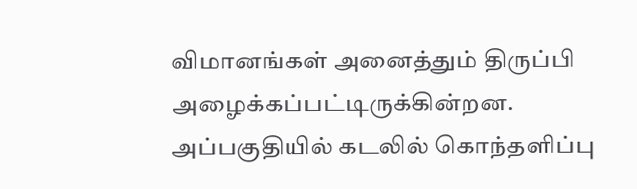விமானங்கள் அனைத்தும் திருப்பி அழைக்கப்பட்டிருக்கின்றன. அப்பகுதியில் கடலில் கொந்தளிப்பு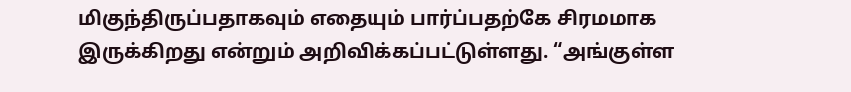மிகுந்திருப்பதாகவும் எதையும் பார்ப்பதற்கே சிரமமாக இருக்கிறது என்றும் அறிவிக்கப்பட்டுள்ளது. “அங்குள்ள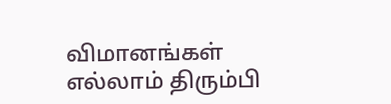விமானங்கள் எல்லாம் திரும்பி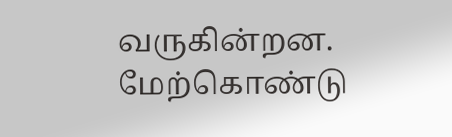வருகின்றன. மேற்கொண்டு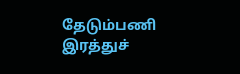தேடும்பணி இரத்துச்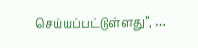செய்யப்பட்டுள்ளது”, …